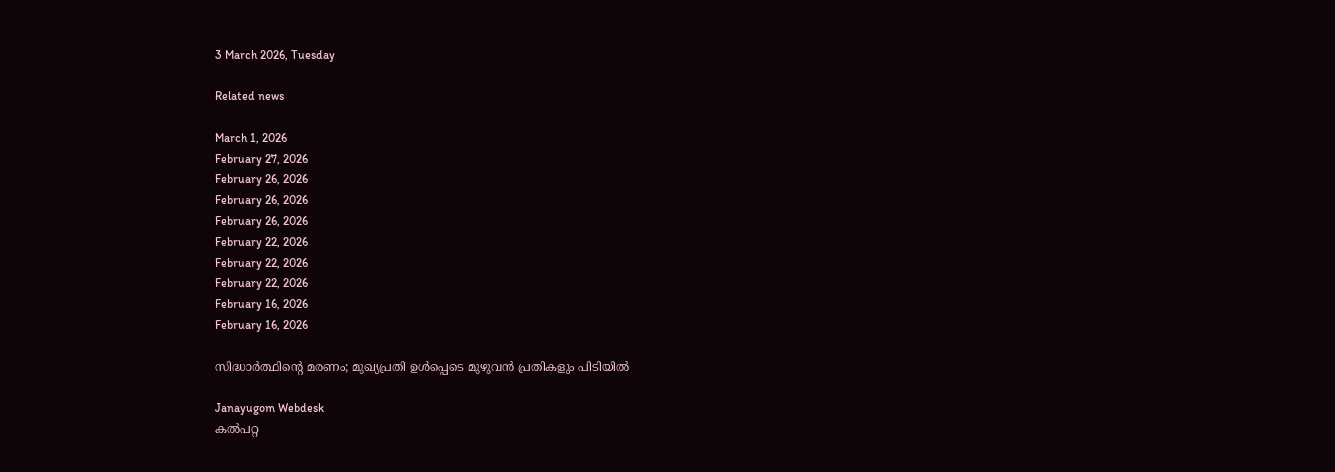3 March 2026, Tuesday

Related news

March 1, 2026
February 27, 2026
February 26, 2026
February 26, 2026
February 26, 2026
February 22, 2026
February 22, 2026
February 22, 2026
February 16, 2026
February 16, 2026

സിദ്ധാര്‍ത്ഥിന്റെ മരണം; മുഖ്യപ്രതി ഉള്‍പ്പെടെ മുഴുവന്‍ പ്രതികളും പിടിയില്‍

Janayugom Webdesk
കൽപറ്റ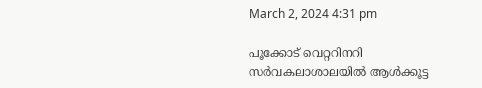March 2, 2024 4:31 pm

പൂക്കോട് വെറ്ററിനറി സർവകലാശാലയിൽ ആൾക്കൂട്ട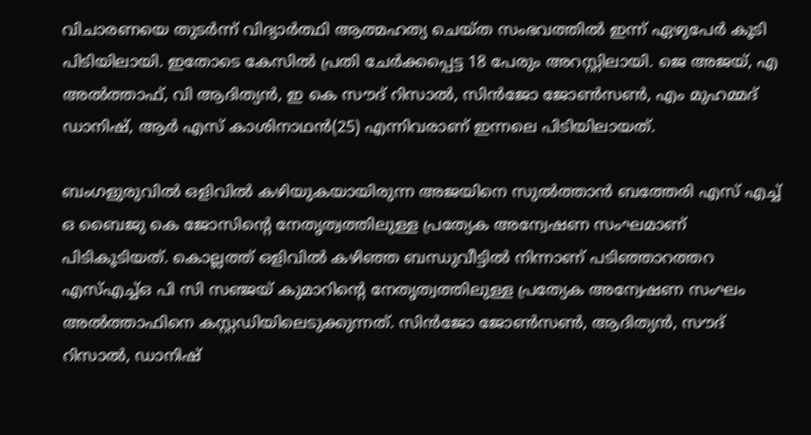വിചാരണയെ തുടർന്ന് വിദ്യാർത്ഥി ആത്മഹത്യ ചെയ്ത സംഭവത്തിൽ ഇന്ന് ഏഴുപേർ കൂടി പിടിയിലായി. ഇതോടെ കേസിൽ പ്രതി ചേർക്കപ്പെട്ട 18 പേരും അറസ്റ്റിലായി. ജെ അജയ്, എ അൽത്താഫ്, വി ആദിത്യൻ, ഇ കെ സൗദ് റിസാൽ, സിൻജോ ജോൺസൺ, എം മുഹമ്മദ് ഡാനിഷ്, ആർ എസ് കാശിനാഥൻ(25) എന്നിവരാണ് ഇന്നലെ പിടിയിലായത്.

ബംഗളുരുവിൽ ഒളിവിൽ കഴിയുകയായിരുന്ന അജയിനെ സുൽത്താൻ ബത്തേരി എസ് എച്ച് ഒ ബൈജു കെ ജോസിന്റെ നേതൃത്വത്തിലുള്ള പ്രത്യേക അന്വേഷണ സംഘമാണ് പിടികൂടിയത്. കൊല്ലത്ത് ഒളിവിൽ കഴിഞ്ഞ ബന്ധുവീട്ടിൽ നിന്നാണ് പടിഞ്ഞാറത്തറ എസ്എച്ച്ഒ പി സി സഞ്ജയ് കുമാറിന്റെ നേതൃത്വത്തിലുള്ള പ്രത്യേക അന്വേഷണ സംഘം അൽത്താഫിനെ കസ്റ്റഡിയിലെടുക്കുന്നത്. സിൻജോ ജോൺസൺ, ആദിത്യൻ, സൗദ് റിസാൽ, ഡാനിഷ്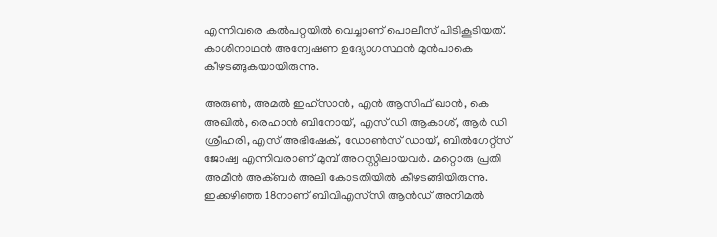എന്നിവരെ കൽപറ്റയിൽ വെച്ചാണ് പൊലീസ് പിടികൂടിയത്. കാശിനാഥൻ അന്വേഷണ ഉദ്യോഗസ്ഥൻ മുൻപാകെ കീഴടങ്ങുകയായിരുന്നു.

അരുൺ, അമൽ ഇഹ്സാൻ, എൻ ആസിഫ് ഖാൻ, കെ അഖിൽ, രെഹാൻ ബിനോയ്, എസ് ഡി ആകാശ്, ആർ ഡി ശ്രീഹരി, എസ് അഭിഷേക്, ഡോൺസ് ഡായ്, ബിൽഗേറ്റ്സ് ജോഷ്വ എന്നിവരാണ് മുമ്പ് അറസ്റ്റിലായവർ. മറ്റൊരു പ്രതി അമീൻ അക്ബർ അലി കോടതിയിൽ കീഴടങ്ങിയിരുന്നു.
ഇക്കഴിഞ്ഞ 18നാണ് ബിവിഎസ്‌സി ആൻഡ് അനിമൽ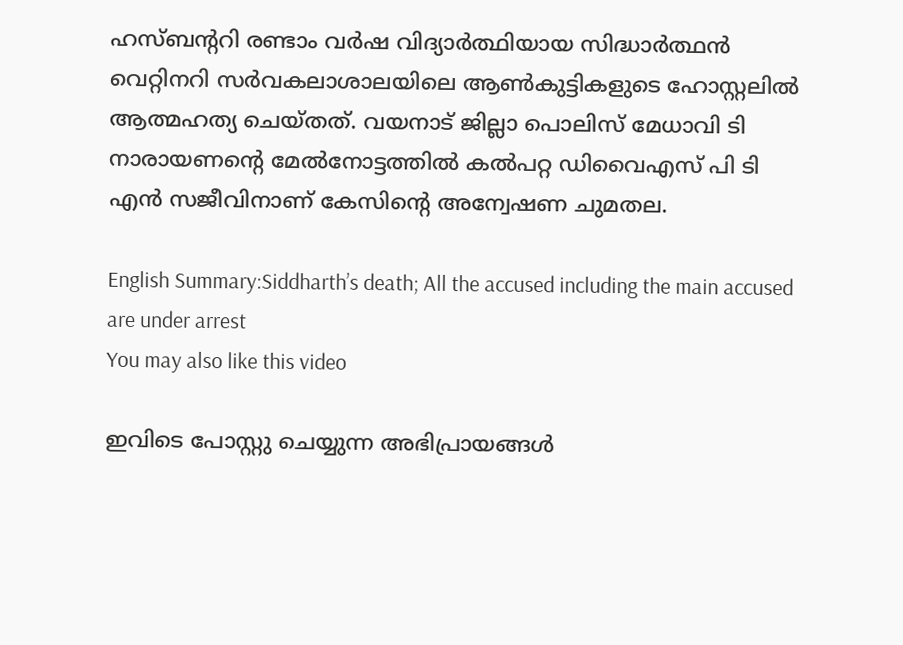ഹസ്ബന്ററി രണ്ടാം വർഷ വിദ്യാർത്ഥിയായ സിദ്ധാർത്ഥൻ വെറ്റിനറി സർവകലാശാലയിലെ ആൺകുട്ടികളുടെ ഹോസ്റ്റലിൽ ആത്മഹത്യ ചെയ്തത്. വയനാട് ജില്ലാ പൊലിസ് മേധാവി ടി നാരായണന്റെ മേൽനോട്ടത്തിൽ കൽപറ്റ ഡിവൈഎസ് പി ടി എൻ സജീവിനാണ് കേസിന്റെ അന്വേഷണ ചുമതല.

English Summary:Siddharth’s death; All the accused including the main accused are under arrest
You may also like this video

ഇവിടെ പോസ്റ്റു ചെയ്യുന്ന അഭിപ്രായങ്ങള്‍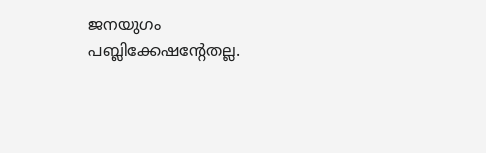ജനയുഗം പബ്ലിക്കേഷന്റേതല്ല.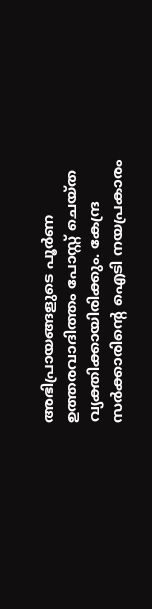അഭിപ്രായങ്ങളുടെ പൂര്‍ണ ഉത്തരവാദിത്തം പോസ്റ്റ് ചെയ്ത വ്യക്തിക്കായിരിക്കും. കേന്ദ്ര സര്‍ക്കാരിന്റെ ഐടി നയപ്രകാരം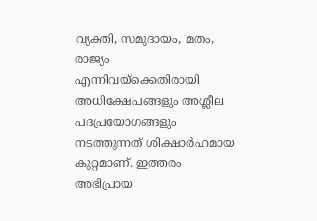വ്യക്തി, സമുദായം, മതം, രാജ്യം എന്നിവയ്‌ക്കെതിരായി അധിക്ഷേപങ്ങളും അശ്ലീല പദപ്രയോഗങ്ങളും നടത്തുന്നത് ശിക്ഷാര്‍ഹമായ കുറ്റമാണ്. ഇത്തരം അഭിപ്രായ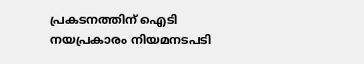പ്രകടനത്തിന് ഐടി നയപ്രകാരം നിയമനടപടി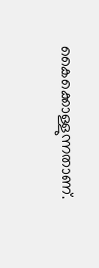കൈക്കൊള്ളുന്നതാണ്.